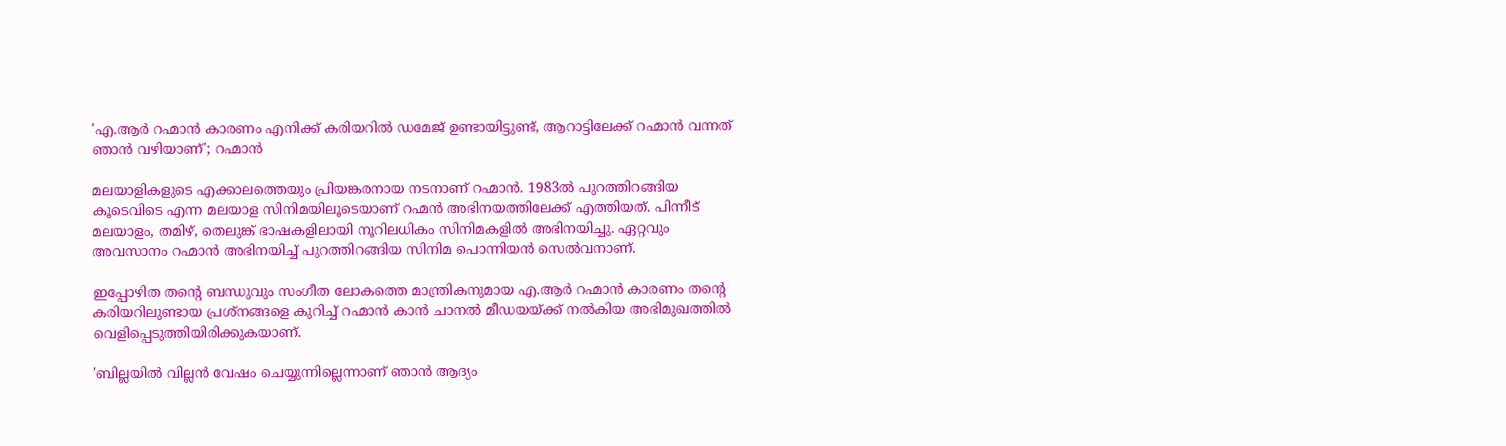'എ.ആർ റഹ്മാൻ കാരണം എനിക്ക് കരിയറിൽ ഡമേജ് ഉണ്ടായിട്ടുണ്ട്, ആറാട്ടിലേക്ക് റഹ്മാൻ വന്നത് ഞാൻ വഴിയാണ്'; റഹ്മാൻ

മലയാളികളുടെ എക്കാലത്തെയും പ്രിയങ്കരനായ നടനാണ് റഹ്മാൻ. 1983ൽ പുറത്തിറങ്ങിയ കൂടെവിടെ എന്ന മലയാള സിനിമയിലൂടെയാണ് റഹ്മൻ അഭിനയത്തിലേക്ക് എത്തിയത്. പിന്നീട് മലയാളം, തമിഴ്, തെലുങ്ക് ഭാഷകളിലായി നൂറിലധികം സിനിമകളിൽ അഭിനയിച്ചു. ഏറ്റവും അവസാനം റഹ്മാൻ അഭിനയിച്ച് പുറത്തിറങ്ങിയ സിനിമ പൊന്നിയൻ സെൽവനാണ്.

ഇപ്പോഴിത തന്റെ ബന്ധുവും സംഗീത ലോകത്തെ മാന്ത്രികനുമായ എ.ആർ റഹ്മാൻ കാരണം തന്റെ കരിയറിലുണ്ടായ പ്രശ്നങ്ങളെ കുറിച്ച് റഹ്മാൻ കാൻ ചാനൽ മീഡയയ്ക്ക് നൽകിയ അഭിമുഖത്തിൽ വെളിപ്പെടുത്തിയിരിക്കുകയാണ്.

'ബില്ലയിൽ വില്ലൻ വേഷം ചെയ്യുന്നില്ലെന്നാണ് ഞാൻ ആദ്യം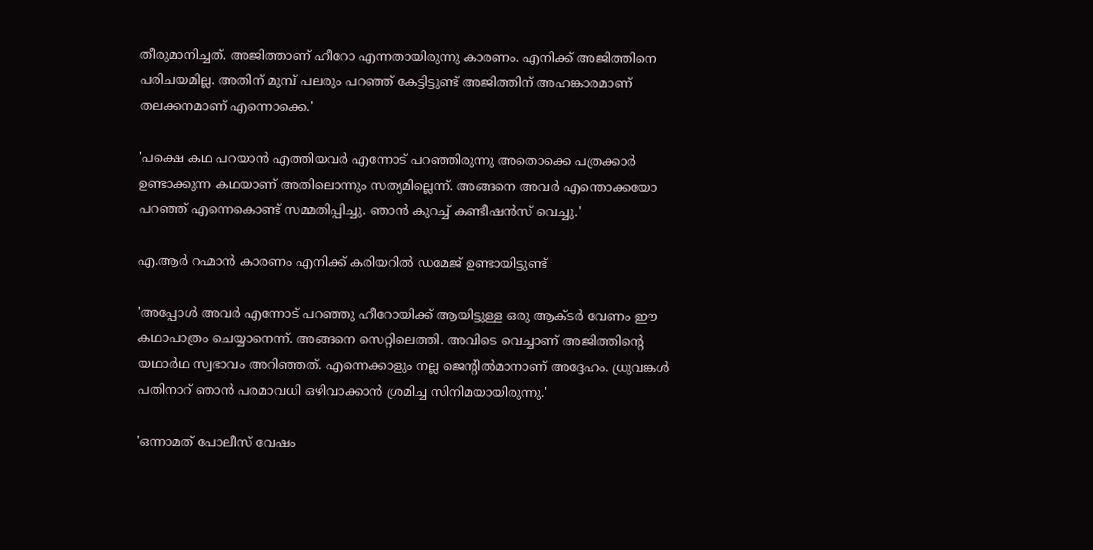തീരുമാനിച്ചത്. അജിത്താണ് ഹീറോ എന്നതായിരുന്നു കാരണം. എനിക്ക് അജിത്തിനെ പരിചയമില്ല. അതിന് മുമ്പ് പലരും പറഞ്ഞ് കേട്ടിട്ടുണ്ട് അജിത്തിന് അഹങ്കാരമാണ് തലക്കനമാണ് എന്നൊക്കെ.'

'പക്ഷെ കഥ പറയാൻ എത്തിയവർ എന്നോട് പറഞ്ഞിരുന്നു അതൊക്കെ പത്രക്കാർ ഉണ്ടാക്കുന്ന കഥയാണ് അതിലൊന്നും സത്യമില്ലെന്ന്. അങ്ങനെ അവർ എന്തൊക്കയോ പറഞ്ഞ് എന്നെകൊണ്ട് സമ്മതിപ്പിച്ചു. ഞാൻ കുറച്ച് കണ്ടീഷൻസ് വെച്ചു.'

എ.ആർ റഹ്മാൻ കാരണം എനിക്ക് കരിയറിൽ ഡമേജ് ഉണ്ടായിട്ടുണ്ട്

'അപ്പോൾ അവർ എന്നോട് പറഞ്ഞു ഹീറോയിക്ക് ആയിട്ടുള്ള ഒരു ആക്ടർ വേണം ഈ കഥാപാത്രം ചെയ്യാനെന്ന്. അങ്ങനെ സെറ്റിലെത്തി. അവിടെ വെച്ചാണ് അജിത്തിന്റെ യഥാർഥ സ്വഭാവം അറിഞ്ഞത്. എന്നെക്കാളും നല്ല ജെന്റിൽമാനാണ് അദ്ദേഹം. ധ്രുവങ്കള്‍ പതിനാറ് ഞാൻ പരമാവധി ഒഴിവാക്കാൻ ശ്രമിച്ച സിനിമയായിരുന്നു.'

'ഒന്നാമത് പോലീസ് വേഷം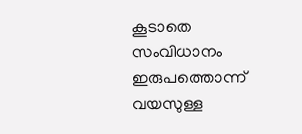കൂടാതെ സംവിധാനം ഇരുപത്തൊന്ന് വയസുള്ള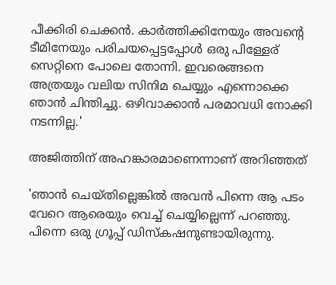പീക്കിരി ചെക്കൻ. കാർത്തിക്കിനേയും അവന്റെ ടീമിനേയും പരിചയപ്പെട്ടപ്പോൾ ഒരു പിള്ളേര് സെറ്റിനെ പോലെ തോന്നി. ഇവരെങ്ങനെ അത്രയും വലിയ സിനിമ ചെയ്യും എന്നൊക്കെ ഞാൻ ചിന്തിച്ചു. ഒഴിവാക്കാൻ പരമാവധി നോക്കി നടന്നില്ല.'

അജിത്തിന് അഹങ്കാരമാണെന്നാണ് അറിഞ്ഞത്

'ഞാൻ ചെയ്തില്ലെങ്കിൽ അവൻ പിന്നെ ആ പടം വേറെ ആരെയും വെച്ച് ചെയ്യില്ലെന്ന് പറഞ്ഞു. പിന്നെ ഒരു ഗ്രൂപ്പ് ഡിസ്കഷനുണ്ടായിരുന്നു.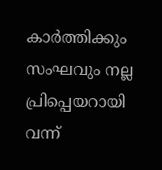കാർത്തിക്കും സംഘവും നല്ല പ്രിപ്പെയറായി വന്ന്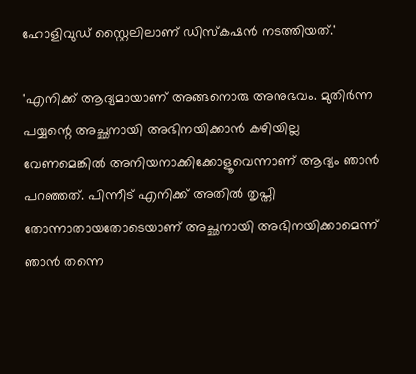ഹോളിവുഡ് സ്റ്റൈലിലാണ് ഡിസ്കഷൻ നടത്തിയത്.'

'എനിക്ക് ആദ്യമായാണ് അങ്ങനൊരു അനുഭവം. മുതിർന്ന പയ്യന്റെ അച്ഛനായി അഭിനയിക്കാൻ കഴിയില്ല വേണമെങ്കിൽ അനിയനാക്കിക്കോളൂവെന്നാണ് ആദ്യം ഞാൻ പറഞ്ഞത്. പിന്നീട് എനിക്ക് അതിൽ തൃപ്തി തോന്നാതായതോടെയാണ് അച്ഛനായി അഭിനയിക്കാമെന്ന് ഞാൻ തന്നെ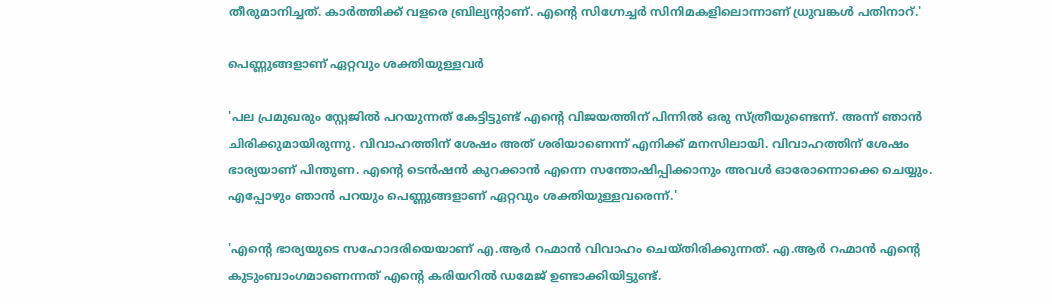തീരുമാനിച്ചത്. കാർത്തിക്ക് വളരെ ബ്രില്യന്റാണ്. എന്റെ സിഗ്നേച്ചർ സിനിമകളിലൊന്നാണ് ധ്രുവങ്കള്‍ പതിനാറ്.'

പെണ്ണുങ്ങളാണ് ഏറ്റവും ശക്തിയുള്ളവർ

'പല പ്രമുഖരും സ്റ്റേജിൽ പറയുന്നത് കേട്ടിട്ടുണ്ട് എന്റെ വിജയത്തിന് പിന്നിൽ ഒരു സ്ത്രീയുണ്ടെന്ന്. അന്ന് ഞാൻ ചിരിക്കുമായിരുന്നു. വിവാഹത്തിന് ശേഷം അത് ശരിയാണെന്ന് എനിക്ക് മനസിലായി. വിവാഹത്തിന് ശേഷം ഭാര്യയാണ് പിന്തുണ. എന്റെ ടെൻഷൻ കുറക്കാൻ എന്നെ സന്തോഷിപ്പിക്കാനും അവൾ ഓരോന്നൊക്കെ ചെയ്യും. എപ്പോഴും ഞാൻ പറയും പെണ്ണുങ്ങളാണ് ഏറ്റവും ശക്തിയുള്ളവരെന്ന്.'

'എന്റെ ഭാര്യയുടെ സഹോദരിയെയാണ് എ.ആർ റഹ്മാൻ വിവാഹം ചെയ്തിരിക്കുന്നത്. എ.ആർ റഹ്മാൻ എന്റെ കുടുംബാംഗമാണെന്നത് എന്റെ കരിയറിൽ ഡമേജ് ഉണ്ടാക്കിയിട്ടുണ്ട്.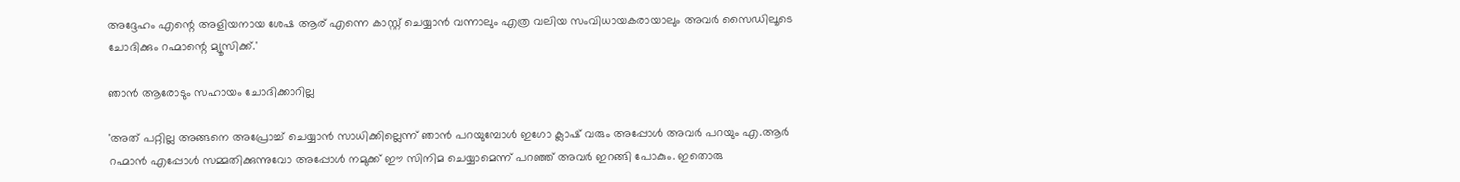അദ്ദേഹം എന്റെ അളിയനായ ശേഷ ആര് എന്നെ കാസ്റ്റ് ചെയ്യാൻ വന്നാലും എത്ര വലിയ സംവിധായകരായാലും അവർ സൈഡിലൂടെ ചോദിക്കും റഹ്മാന്റെ മ്യൂസിക്ക്.'

ഞാൻ ആരോടും സഹായം ചോദിക്കാറില്ല

'അത് പറ്റില്ല അങ്ങനെ അപ്രോച്ച് ചെയ്യാൻ സാധിക്കില്ലെന്ന് ഞാൻ പറയുമ്പോൾ ഇഗോ ക്ലാഷ് വരും അപ്പോൾ അവർ പറയും എ.ആർ റഹ്മാൻ എപ്പോൾ സമ്മതിക്കുന്നുവോ അപ്പോൾ‌ നമുക്ക് ഈ സിനിമ ചെയ്യാമെന്ന് പറഞ്ഞ് അവർ ഇറങ്ങി പോകും. ഇതൊരു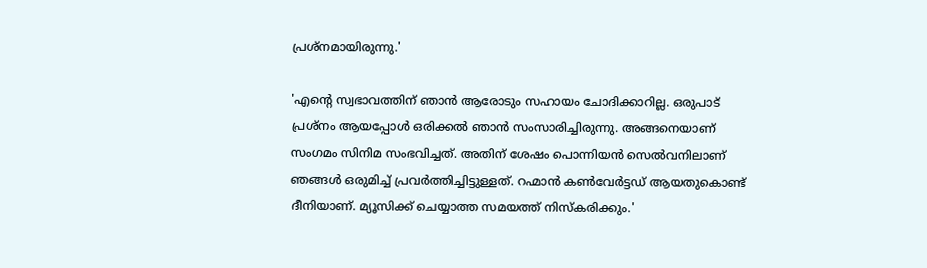പ്രശ്നമായിരുന്നു.'

'എന്റെ സ്വഭാവത്തിന് ഞാൻ ആരോടും സഹായം ചോദിക്കാറില്ല. ഒരുപാട് പ്രശ്നം ആയപ്പോൾ ഒരിക്കൽ ഞാൻ സംസാരിച്ചിരുന്നു. അങ്ങനെയാണ് സംഗമം സിനിമ സംഭവിച്ചത്. അതിന് ശേഷം പൊന്നിയൻ സെൽവനിലാണ് ഞങ്ങൾ ഒരുമിച്ച് പ്രവർത്തിച്ചിട്ടുള്ളത്. റഹ്മാൻ കൺവേർട്ടഡ് ആയതുകൊണ്ട് ദീനിയാണ്. മ്യൂസിക്ക് ചെയ്യാത്ത സമയത്ത് നിസ്കരിക്കും.'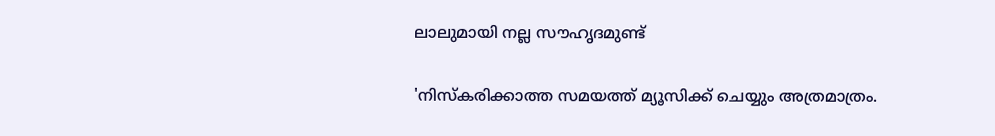ലാലുമായി നല്ല സൗഹൃദമുണ്ട്

'നിസ്കരിക്കാത്ത സമയത്ത് മ്യൂസിക്ക് ചെയ്യും അത്രമാത്രം.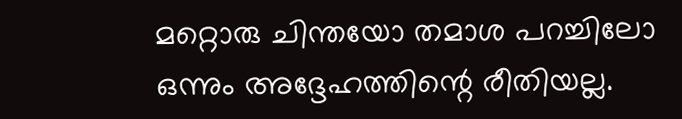മറ്റൊരു ചിന്തയോ തമാശ പറച്ചിലോ ഒന്നും അദ്ദേഹത്തിന്റെ രീതിയല്ല.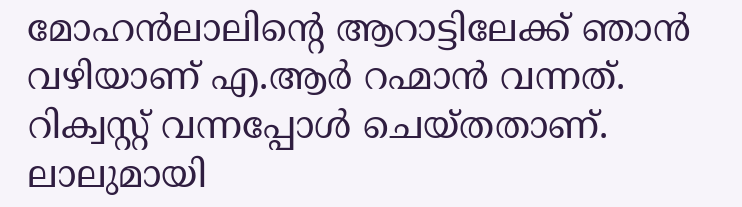മോഹൻലാലിന്റെ ആറാട്ടിലേക്ക് ഞാൻ വഴിയാണ് എ.ആർ റഹ്മാൻ വന്നത്. റിക്വസ്റ്റ് വന്നപ്പോൾ ചെയ്തതാണ്. ലാലുമായി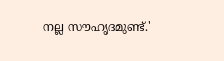നല്ല സൗഹൃദമുണ്ട്.'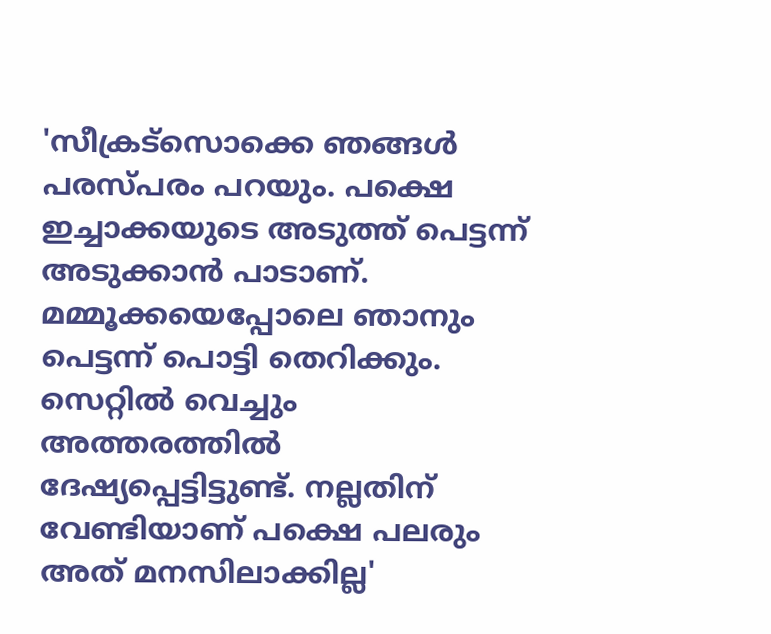'സീക്രട്സൊക്കെ ഞങ്ങൾ പരസ്പരം പറയും. പക്ഷെ ഇച്ചാക്കയുടെ അടുത്ത് പെട്ടന്ന് അടുക്കാൻ പാടാണ്. മമ്മൂക്കയെപ്പോലെ ഞാനും പെട്ടന്ന് പൊട്ടി തെറിക്കും. സെറ്റിൽ വെച്ചും അത്തരത്തിൽ ദേഷ്യപ്പെട്ടിട്ടുണ്ട്. നല്ലതിന് വേണ്ടിയാണ് പക്ഷെ പലരും അത് മനസിലാക്കില്ല'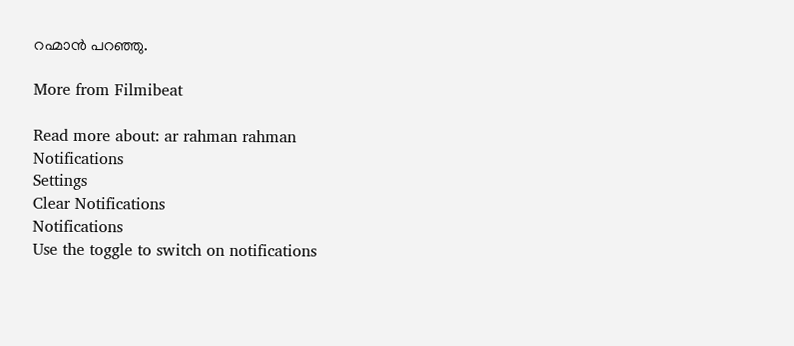റഹ്മാൻ പറഞ്ഞു.

More from Filmibeat

Read more about: ar rahman rahman
Notifications
Settings
Clear Notifications
Notifications
Use the toggle to switch on notifications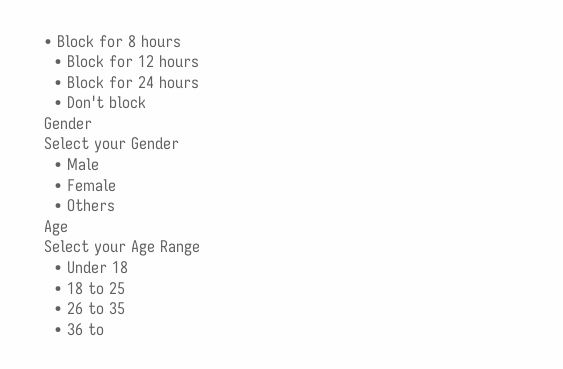• Block for 8 hours
  • Block for 12 hours
  • Block for 24 hours
  • Don't block
Gender
Select your Gender
  • Male
  • Female
  • Others
Age
Select your Age Range
  • Under 18
  • 18 to 25
  • 26 to 35
  • 36 to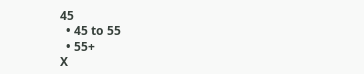45
  • 45 to 55
  • 55+
X